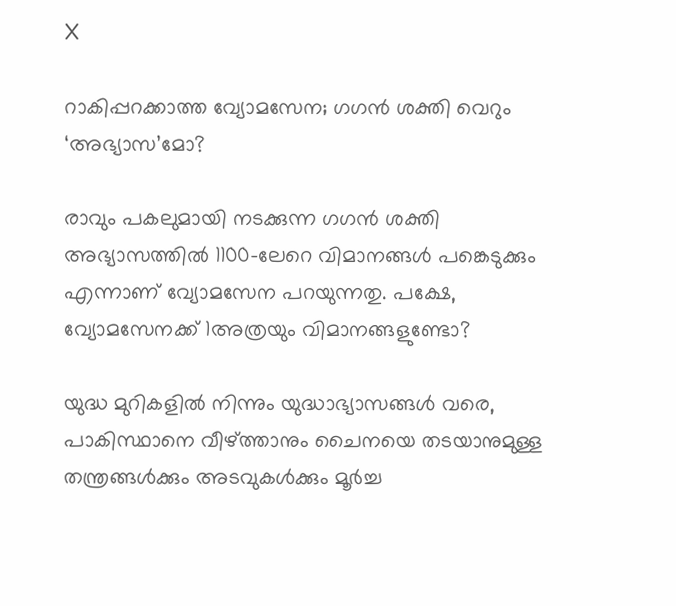X

റാകിപ്പറക്കാത്ത വ്യോമസേന; ഗഗന്‍ ശക്തി വെറും ‘അഭ്യാസ’മോ?

രാവും പകലുമായി നടക്കുന്ന ഗഗന്‍ ശക്തി അഭ്യാസത്തില്‍ 1100-ലേറെ വിമാനങ്ങള്‍ പങ്കെടുക്കും എന്നാണ് വ്യോമസേന പറയുന്നതു. പക്ഷേ, വ്യോമസേനക്ക് 1അത്രയും വിമാനങ്ങളുണ്ടോ?

യുദ്ധ മുറികളില്‍ നിന്നും യുദ്ധാഭ്യാസങ്ങള്‍ വരെ, പാകിസ്ഥാനെ വീഴ്ത്താനും ചൈനയെ തടയാനുമുള്ള തന്ത്രങ്ങള്‍ക്കും അടവുകള്‍ക്കും മൂര്‍ച്ച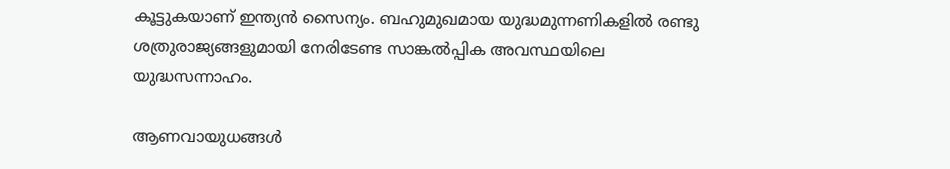കൂട്ടുകയാണ് ഇന്ത്യന്‍ സൈന്യം. ബഹുമുഖമായ യുദ്ധമുന്നണികളില്‍ രണ്ടു ശത്രുരാജ്യങ്ങളുമായി നേരിടേണ്ട സാങ്കല്‍പ്പിക അവസ്ഥയിലെ യുദ്ധസന്നാഹം.

ആണവായുധങ്ങള്‍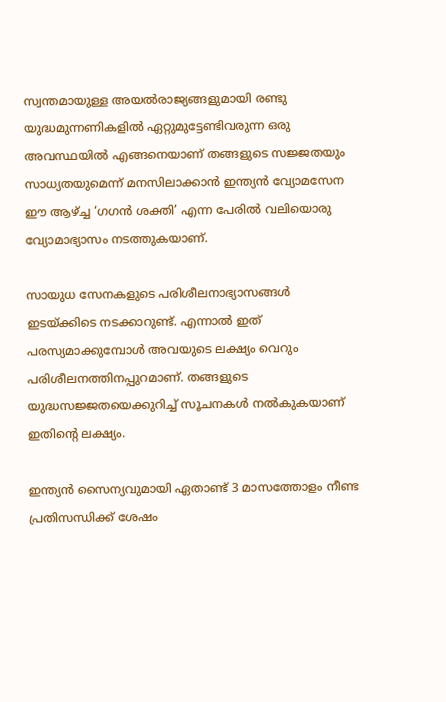സ്വന്തമായുള്ള അയല്‍രാജ്യങ്ങളുമായി രണ്ടു യുദ്ധമുന്നണികളില്‍ ഏറ്റുമുട്ടേണ്ടിവരുന്ന ഒരു അവസ്ഥയില്‍ എങ്ങനെയാണ് തങ്ങളുടെ സജ്ജതയും സാധ്യതയുമെന്ന് മനസിലാക്കാന്‍ ഇന്ത്യന്‍ വ്യോമസേന ഈ ആഴ്ച്ച ‘ഗഗന്‍ ശക്തി’ എന്ന പേരില്‍ വലിയൊരു വ്യോമാഭ്യാസം നടത്തുകയാണ്.

സായുധ സേനകളുടെ പരിശീലനാഭ്യാസങ്ങള്‍ ഇടയ്ക്കിടെ നടക്കാറുണ്ട്. എന്നാല്‍ ഇത് പരസ്യമാക്കുമ്പോള്‍ അവയുടെ ലക്ഷ്യം വെറും പരിശീലനത്തിനപ്പുറമാണ്. തങ്ങളുടെ യുദ്ധസജ്ജതയെക്കുറിച്ച് സൂചനകള്‍ നല്‍കുകയാണ് ഇതിന്റെ ലക്ഷ്യം.

ഇന്ത്യന്‍ സൈന്യവുമായി ഏതാണ്ട് 3 മാസത്തോളം നീണ്ട പ്രതിസന്ധിക്ക് ശേഷം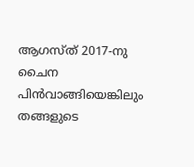ആഗസ്ത് 2017-നു ചൈന പിന്‍വാങ്ങിയെങ്കിലും തങ്ങളുടെ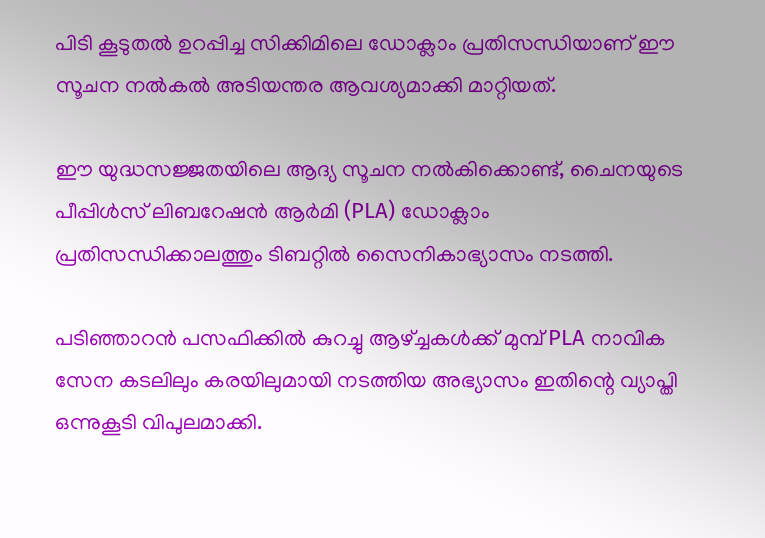പിടി കൂടുതല്‍ ഉറപ്പിച്ച സിക്കിമിലെ ഡോക്ലാം പ്രതിസന്ധിയാണ് ഈ സൂചന നല്‍കല്‍ അടിയന്തര ആവശ്യമാക്കി മാറ്റിയത്.

ഈ യുദ്ധസജ്ജതയിലെ ആദ്യ സൂചന നല്‍കിക്കൊണ്ട്, ചൈനയുടെ പീപ്പിള്‍സ് ലിബറേഷന്‍ ആര്‍മി (PLA) ഡോക്ലാം പ്രതിസന്ധിക്കാലത്തും ടിബറ്റില്‍ സൈനികാഭ്യാസം നടത്തി.

പടിഞ്ഞാറന്‍ പസഫിക്കില്‍ കുറച്ചു ആഴ്ച്ചകള്‍ക്ക് മുമ്പ് PLA നാവിക സേന കടലിലും കരയിലുമായി നടത്തിയ അഭ്യാസം ഇതിന്റെ വ്യാപ്തി ഒന്നുകൂടി വിപുലമാക്കി.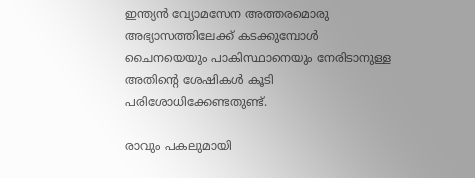ഇന്ത്യന്‍ വ്യോമസേന അത്തരമൊരു അഭ്യാസത്തിലേക്ക് കടക്കുമ്പോള്‍ ചൈനയെയും പാകിസ്ഥാനെയും നേരിടാനുള്ള അതിന്റെ ശേഷികള്‍ കൂടി പരിശോധിക്കേണ്ടതുണ്ട്.

രാവും പകലുമായി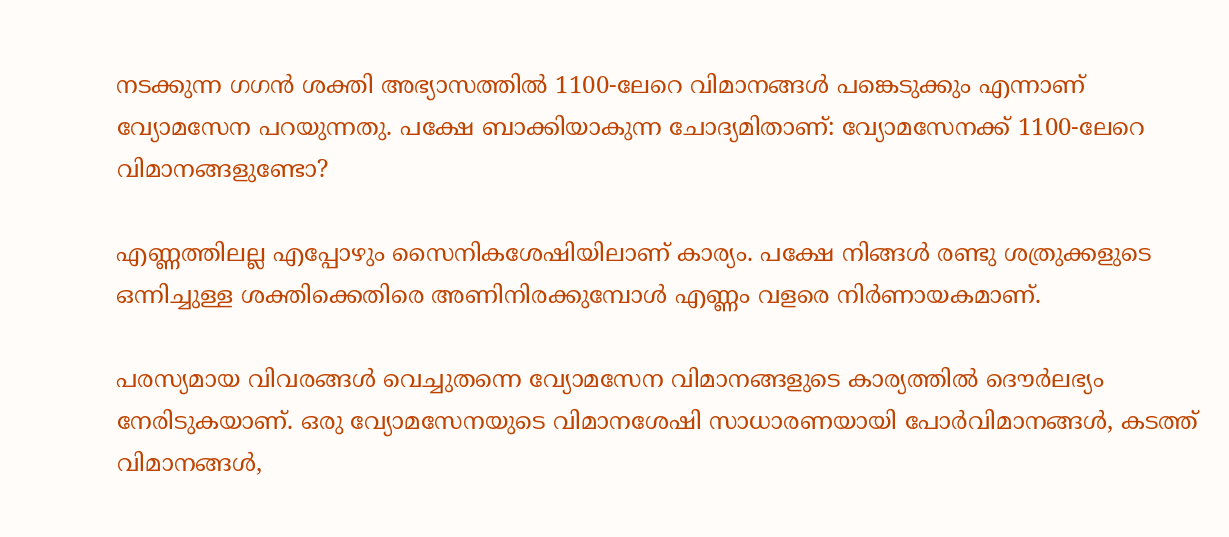നടക്കുന്ന ഗഗന്‍ ശക്തി അഭ്യാസത്തില്‍ 1100-ലേറെ വിമാനങ്ങള്‍ പങ്കെടുക്കും എന്നാണ് വ്യോമസേന പറയുന്നതു. പക്ഷേ ബാക്കിയാകുന്ന ചോദ്യമിതാണ്: വ്യോമസേനക്ക് 1100-ലേറെ വിമാനങ്ങളുണ്ടോ?

എണ്ണത്തിലല്ല എപ്പോഴും സൈനികശേഷിയിലാണ് കാര്യം. പക്ഷേ നിങ്ങള്‍ രണ്ടു ശത്രുക്കളുടെ ഒന്നിച്ചുള്ള ശക്തിക്കെതിരെ അണിനിരക്കുമ്പോള്‍ എണ്ണം വളരെ നിര്‍ണായകമാണ്.

പരസ്യമായ വിവരങ്ങള്‍ വെച്ചുതന്നെ വ്യോമസേന വിമാനങ്ങളുടെ കാര്യത്തില്‍ ദൌര്‍ലഭ്യം നേരിടുകയാണ്. ഒരു വ്യോമസേനയുടെ വിമാനശേഷി സാധാരണയായി പോര്‍വിമാനങ്ങള്‍, കടത്ത് വിമാനങ്ങള്‍,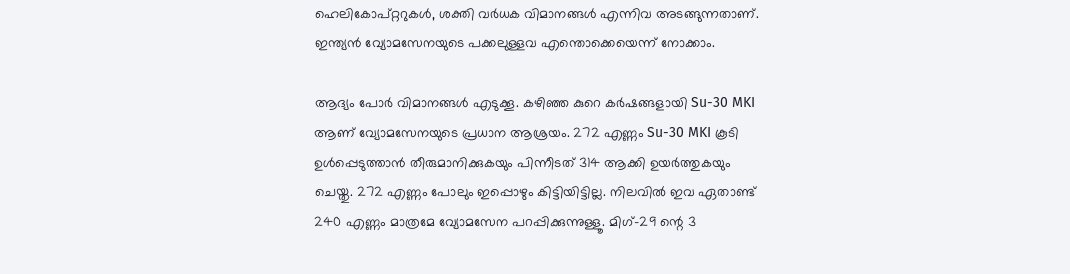ഹെലികോപ്റ്ററുകള്‍, ശക്തി വര്‍ധക വിമാനങ്ങള്‍ എന്നിവ അടങ്ങുന്നതാണ്. ഇന്ത്യന്‍ വ്യോമസേനയുടെ പക്കലുള്ളവ എന്തൊക്കെയെന്ന് നോക്കാം.

ആദ്യം പോര്‍ വിമാനങ്ങള്‍ എടുക്കൂ. കഴിഞ്ഞ കുറെ കര്‍ഷങ്ങളായി Su-30 MKI ആണ് വ്യോമസേനയുടെ പ്രധാന ആശ്രയം. 272 എണ്ണം Su-30 MKI കൂടി ഉള്‍പ്പെടുത്താന്‍ തീരുമാനിക്കുകയും പിന്നീടത് 314 ആക്കി ഉയര്‍ത്തുകയും ചെയ്തു. 272 എണ്ണം പോലും ഇപ്പൊഴും കിട്ടിയിട്ടില്ല. നിലവില്‍ ഇവ ഏതാണ്ട് 240 എണ്ണം മാത്രമേ വ്യോമസേന പറപ്പിക്കുന്നുള്ളൂ. മിഗ്-29 ന്റെ 3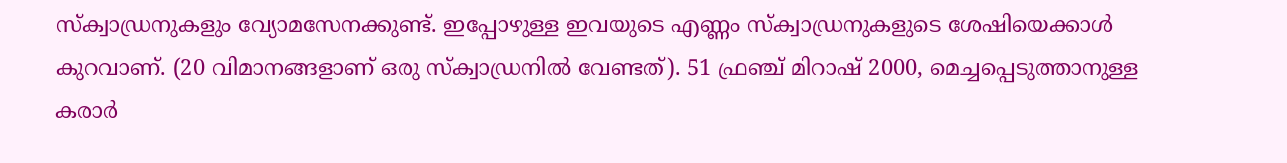സ്ക്വാഡ്രനുകളും വ്യോമസേനക്കുണ്ട്. ഇപ്പോഴുള്ള ഇവയുടെ എണ്ണം സ്ക്വാഡ്രനുകളുടെ ശേഷിയെക്കാള്‍ കുറവാണ്. (20 വിമാനങ്ങളാണ് ഒരു സ്ക്വാഡ്രനില്‍ വേണ്ടത്). 51 ഫ്രഞ്ച് മിറാഷ് 2000, മെച്ചപ്പെടുത്താനുള്ള കരാര്‍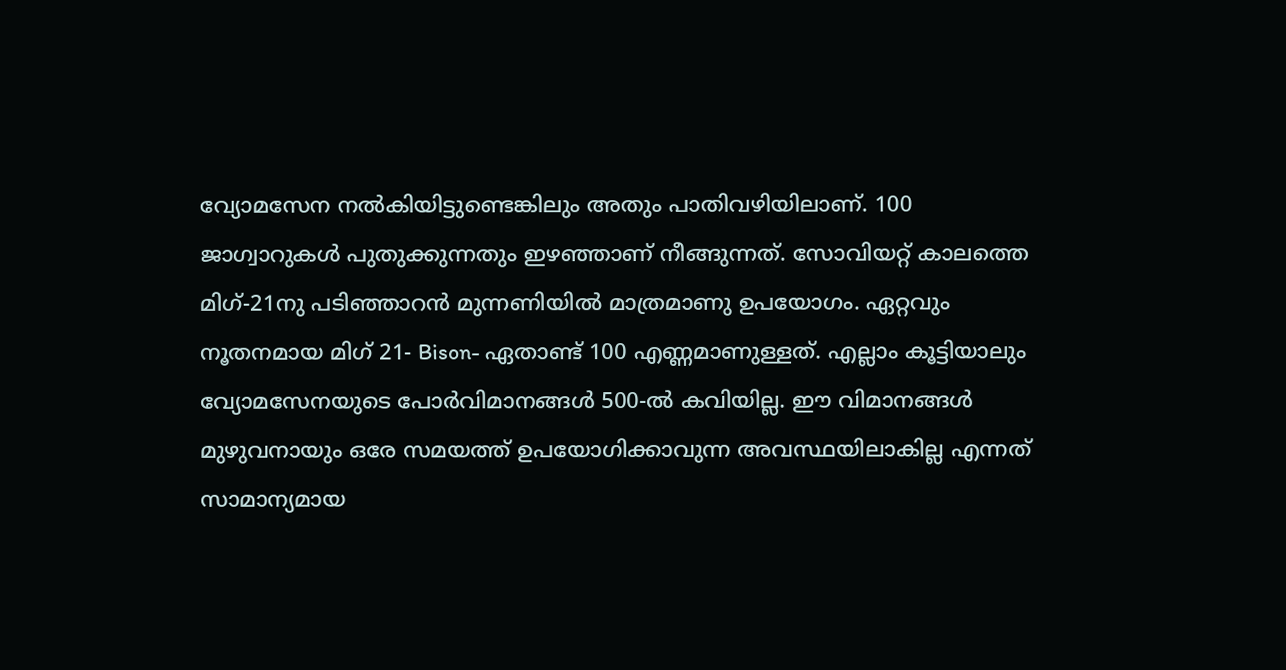വ്യോമസേന നല്‍കിയിട്ടുണ്ടെങ്കിലും അതും പാതിവഴിയിലാണ്. 100 ജാഗ്വാറുകള്‍ പുതുക്കുന്നതും ഇഴഞ്ഞാണ് നീങ്ങുന്നത്. സോവിയറ്റ് കാലത്തെ മിഗ്-21നു പടിഞ്ഞാറന്‍ മുന്നണിയില്‍ മാത്രമാണു ഉപയോഗം. ഏറ്റവും നൂതനമായ മിഗ് 21- Bison- ഏതാണ്ട് 100 എണ്ണമാണുള്ളത്. എല്ലാം കൂട്ടിയാലും വ്യോമസേനയുടെ പോര്‍വിമാനങ്ങള്‍ 500-ല്‍ കവിയില്ല. ഈ വിമാനങ്ങള്‍ മുഴുവനായും ഒരേ സമയത്ത് ഉപയോഗിക്കാവുന്ന അവസ്ഥയിലാകില്ല എന്നത് സാമാന്യമായ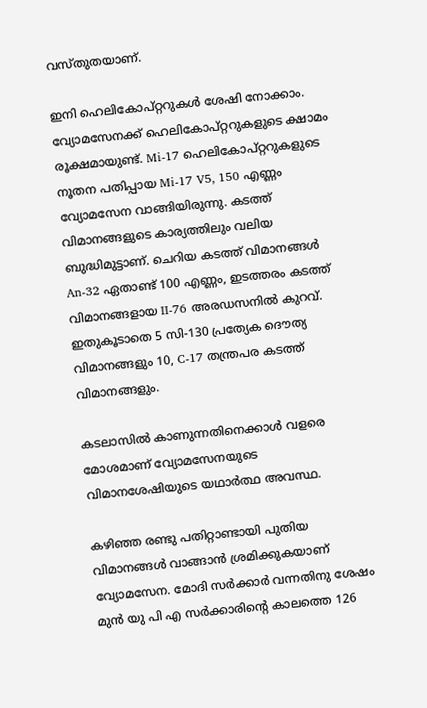വസ്തുതയാണ്.

ഇനി ഹെലികോപ്റ്ററുകള്‍ ശേഷി നോക്കാം. വ്യോമസേനക്ക് ഹെലികോപ്റ്ററുകളുടെ ക്ഷാമം രൂക്ഷമായുണ്ട്. Mi-17 ഹെലികോപ്റ്ററുകളുടെ നൂതന പതിപ്പായ Mi-17 V5, 150 എണ്ണം വ്യോമസേന വാങ്ങിയിരുന്നു. കടത്ത് വിമാനങ്ങളുടെ കാര്യത്തിലും വലിയ ബുദ്ധിമുട്ടാണ്. ചെറിയ കടത്ത് വിമാനങ്ങള്‍ An-32 ഏതാണ്ട് 100 എണ്ണം, ഇടത്തരം കടത്ത് വിമാനങ്ങളായ II-76 അരഡസനില്‍ കുറവ്. ഇതുകൂടാതെ 5 സി-130 പ്രത്യേക ദൌത്യ വിമാനങ്ങളും 10, C-17 തന്ത്രപര കടത്ത് വിമാനങ്ങളും.

കടലാസില്‍ കാണുന്നതിനെക്കാള്‍ വളരെ മോശമാണ് വ്യോമസേനയുടെ വിമാനശേഷിയുടെ യഥാര്‍ത്ഥ അവസ്ഥ.

കഴിഞ്ഞ രണ്ടു പതിറ്റാണ്ടായി പുതിയ വിമാനങ്ങള്‍ വാങ്ങാന്‍ ശ്രമിക്കുകയാണ് വ്യോമസേന. മോദി സര്‍ക്കാര്‍ വന്നതിനു ശേഷം മുന്‍ യു പി എ സര്‍ക്കാരിന്റെ കാലത്തെ 126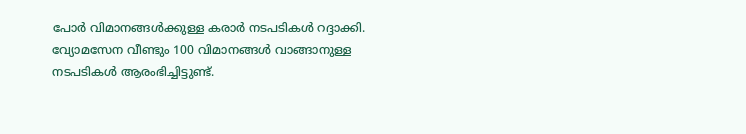പോര്‍ വിമാനങ്ങള്‍ക്കുള്ള കരാര്‍ നടപടികള്‍ റദ്ദാക്കി. വ്യോമസേന വീണ്ടും 100 വിമാനങ്ങള്‍ വാങ്ങാനുള്ള നടപടികള്‍ ആരംഭിച്ചിട്ടുണ്ട്.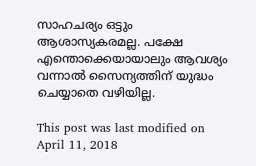സാഹചര്യം ഒട്ടും ആശാസ്യകരമല്ല. പക്ഷേ എന്തൊക്കെയായാലും ആവശ്യം വന്നാല്‍ സൈന്യത്തിന് യുദ്ധം ചെയ്യാതെ വഴിയില്ല.

This post was last modified on April 11, 2018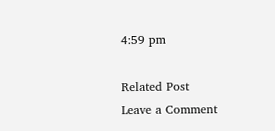4:59 pm

Related Post
Leave a Comment